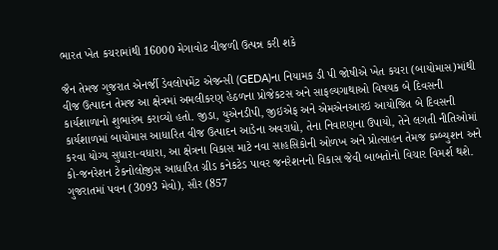ભારત ખેત કચરામાંથી 16000 મેગાવોટ વીજળી ઉત્પન્ન કરી શકે

જૈન તેમજ ગુજરાત એનર્જી ડેવલોપમેંટ એજન્સી (GEDA)ના નિયામક ડી પી જોષીએ ખેત કચરા (બાયોમાસ)માંથી વીજ ઉત્પાદન તેમજ આ ક્ષેત્રમાં અમલીકરણ હેઠળના પ્રોજેકટસ અને સાફલ્યગાથાઓ વિષયક બે દિવસની કાર્યશાળાનો શુભારંભ કરાવ્યો હતો. જીડા, યુએનડીપી, જીઇએફ અને એમએનઆરઇ આયોજિત બે દિવસની કાર્યશાળમાં બાયોમાસ આધારિત વીજ ઉત્પાદન આડેના અવરાધો, તેના નિવારણના ઉપાયો, તેને લગતી નીતિઓમાં કરવા યોગ્ય સુધારા-વધારા, આ ક્ષેત્રના વિકાસ માટે નવા સાહસિકોની ઓળખ અને પ્રોત્સાહન તેમજ કમ્બ્યુશન અને કો-જનરેશન ટેકનોલોજીસ આધારિત ગ્રીડ કનેકટેડ પાવર જનરેશનનો વિકાસ જેવી બાબતોનો વિચાર વિમર્શ થશે.
ગુજરાતમાં પવન (3093 મેવો), સૌર (857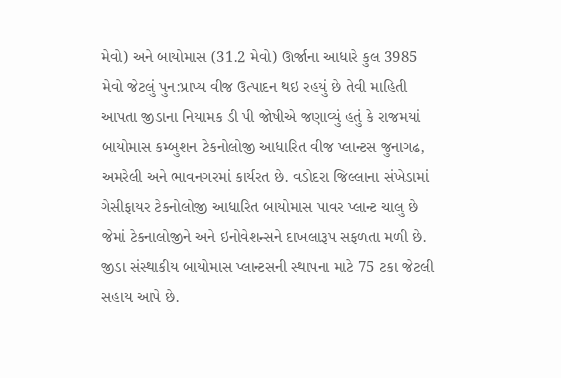મેવો) અને બાયોમાસ (31.2 મેવો) ઊર્જાના આધારે કુલ 3985 મેવો જેટલું પુન:પ્રાપ્ય વીજ ઉત્પાદન થઇ રહયું છે તેવી માહિતી આપતા જીડાના નિયામક ડી પી જોષીએ જણાવ્યું હતું કે રાજમયાં બાયોમાસ કમ્બુશન ટેકનોલોજી આધારિત વીજ પ્લાન્ટસ જુનાગઢ, અમરેલી અને ભાવનગરમાં કાર્યરત છે. વડોદરા જિલ્લાના સંખેડામાં ગેસીફાયર ટેકનોલોજી આધારિત બાયોમાસ પાવર પ્લાન્ટ ચાલુ છે જેમાં ટેકનાલોજીને અને ઇનોવેશન્સને દાખલારૂપ સફળતા મળી છે.
જીડા સંસ્થાકીય બાયોમાસ પ્લાન્ટસની સ્થાપના માટે 75 ટકા જેટલી સહાય આપે છે.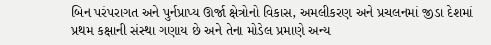બિન પરંપરાગત અને પુર્નપ્રાપ્ય ઊર્જા ક્ષેત્રોનો વિકાસ, અમલીકરણ અને પ્રચલનમાં જીડા દેશમાં પ્રથમ કક્ષાની સંસ્થા ગણાય છે અને તેના મોડેલ પ્રમાણે અન્ય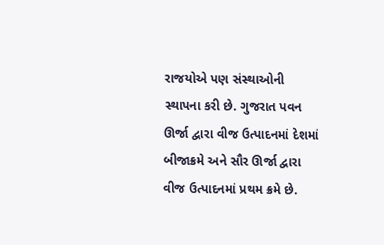રાજયોએ પણ સંસ્થાઓની સ્થાપના કરી છે. ગુજરાત પવન ઊર્જા દ્વારા વીજ ઉત્પાદનમાં દેશમાં બીજાક્રમે અને સૌર ઊર્જા દ્વારા વીજ ઉત્પાદનમાં પ્રથમ ક્રમે છે.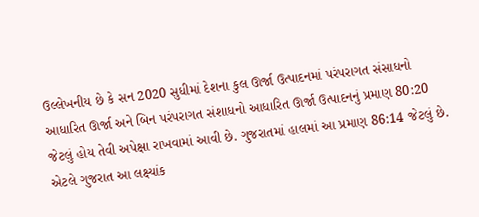ઉલ્લેખનીય છે કે સન 2020 સુધીમાં દેશના કુલ ઊર્જા ઉત્પાદનમાં પરંપરાગત સંસાધનો આધારિત ઊર્જા અને બિન પરંપરાગત સંશાધનો આધારિત ઊર્જા ઉત્પાદનનું પ્રમાણ 80:20 જેટલું હોય તેવી અપેક્ષા રાખવામાં આવી છે. ગુજરાતમાં હાલમાં આ પ્રમાણ 86:14 જેટલું છે. એટલે ગુજરાત આ લક્ષ્યાંક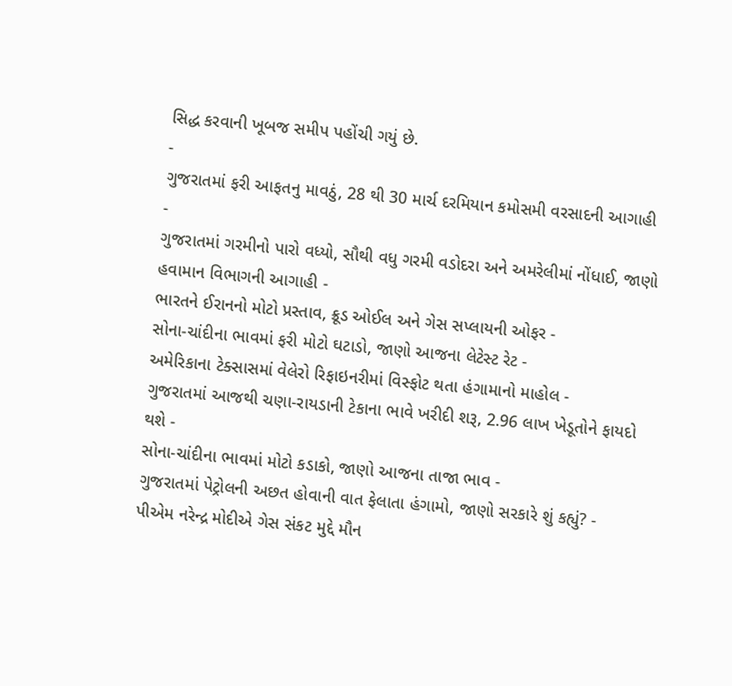સિદ્ધ કરવાની ખૂબજ સમીપ પહોંચી ગયું છે.
-
ગુજરાતમાં ફરી આફતનુ માવઠું, 28 થી 30 માર્ચ દરમિયાન કમોસમી વરસાદની આગાહી -
ગુજરાતમાં ગરમીનો પારો વધ્યો, સૌથી વધુ ગરમી વડોદરા અને અમરેલીમાં નોંધાઈ, જાણો હવામાન વિભાગની આગાહી -
ભારતને ઈરાનનો મોટો પ્રસ્તાવ, ક્રૂડ ઓઈલ અને ગેસ સપ્લાયની ઓફર -
સોના-ચાંદીના ભાવમાં ફરી મોટો ઘટાડો, જાણો આજના લેટેસ્ટ રેટ -
અમેરિકાના ટેક્સાસમાં વેલેરો રિફાઇનરીમાં વિસ્ફોટ થતા હંગામાનો માહોલ -
ગુજરાતમાં આજથી ચણા-રાયડાની ટેકાના ભાવે ખરીદી શરૂ, 2.96 લાખ ખેડૂતોને ફાયદો થશે -
સોના-ચાંદીના ભાવમાં મોટો કડાકો, જાણો આજના તાજા ભાવ -
ગુજરાતમાં પેટ્રોલની અછત હોવાની વાત ફેલાતા હંગામો, જાણો સરકારે શું કહ્યું? -
પીએમ નરેન્દ્ર મોદીએ ગેસ સંકટ મુદ્દે મૌન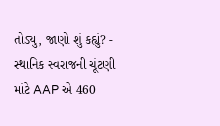તોડ્યુ, જાણો શું કહ્યું? -
સ્થાનિક સ્વરાજની ચૂંટણી માંટે AAP એ 460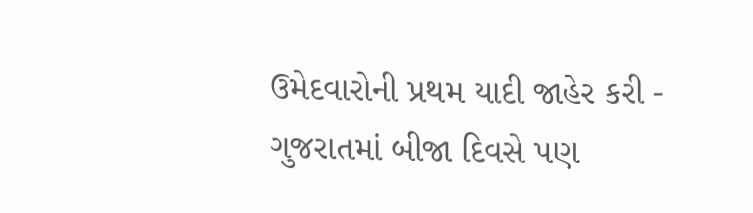ઉમેદવારોની પ્રથમ યાદી જાહેર કરી -
ગુજરાતમાં બીજા દિવસે પણ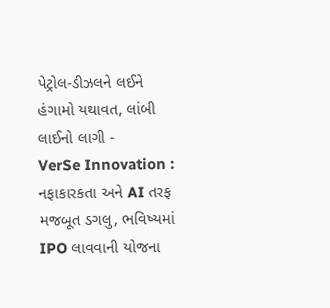પેટ્રોલ-ડીઝલને લઈને હંગામો યથાવત, લાંબી લાઈનો લાગી -
VerSe Innovation : નફાકારકતા અને AI તરફ મજબૂત ડગલુ, ભવિષ્યમાં IPO લાવવાની યોજના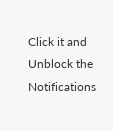Click it and Unblock the Notifications